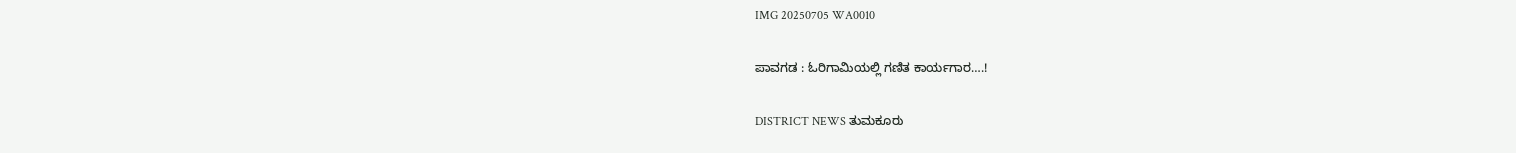IMG 20250705 WA0010

ಪಾವಗಡ : ಓರಿಗಾಮಿಯಲ್ಲಿ ಗಣಿತ ಕಾರ್ಯಗಾರ….!

DISTRICT NEWS ತುಮಕೂರು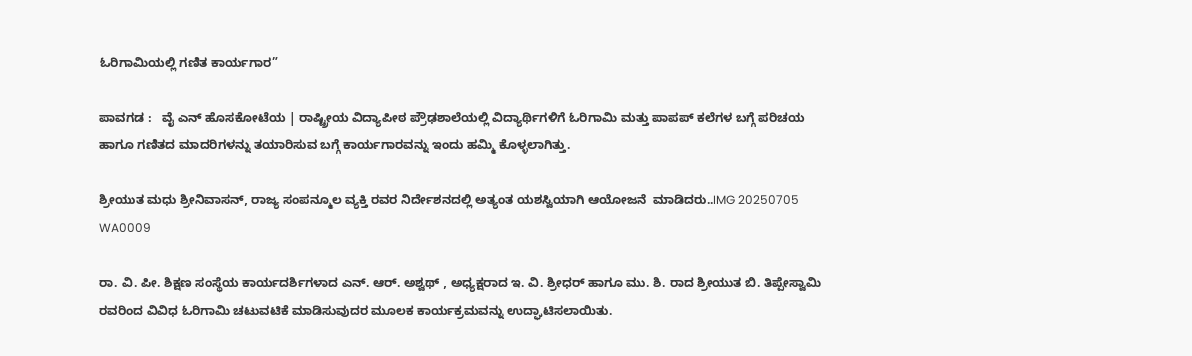ಓರಿಗಾಮಿಯಲ್ಲಿ ಗಣಿತ ಕಾರ್ಯಗಾರ”

ಪಾವಗಡ :   ವೈ ಎನ್ ಹೊಸಕೋಟೆಯ | ರಾಷ್ಟ್ರೀಯ ವಿದ್ಯಾಪೀಠ ಪ್ರೌಢಶಾಲೆಯಲ್ಲಿ ವಿದ್ಯಾರ್ಥಿಗಳಿಗೆ ಓರಿಗಾಮಿ ಮತ್ತು ಪಾಪಪ್ ಕಲೆಗಳ ಬಗ್ಗೆ ಪರಿಚಯ ಹಾಗೂ ಗಣಿತದ ಮಾದರಿಗಳನ್ನು ತಯಾರಿಸುವ ಬಗ್ಗೆ ಕಾರ್ಯಗಾರವನ್ನು ಇಂದು ಹಮ್ಮಿ ಕೊಳ್ಳಲಾಗಿತ್ತು.

ಶ್ರೀಯುತ ಮಧು ಶ್ರೀನಿವಾಸನ್, ರಾಜ್ಯ ಸಂಪನ್ಮೂಲ ವ್ಯಕ್ತಿ ರವರ ನಿರ್ದೇಶನದಲ್ಲಿ ಅತ್ಯಂತ ಯಶಸ್ವಿಯಾಗಿ ಆಯೋಜನೆ  ಮಾಡಿದರು..IMG 20250705 WA0009

ರಾ. ವಿ. ಪೀ. ಶಿಕ್ಷಣ ಸಂಸ್ಥೆಯ ಕಾರ್ಯದರ್ಶಿಗಳಾದ ಎನ್. ಆರ್. ಅಶ್ವಥ್ , ಅಧ್ಯಕ್ಷರಾದ ಇ. ವಿ. ಶ್ರೀಧರ್ ಹಾಗೂ ಮು. ಶಿ. ರಾದ ಶ್ರೀಯುತ ಬಿ. ತಿಪ್ಪೇಸ್ವಾಮಿ ರವರಿಂದ ವಿವಿಧ ಓರಿಗಾಮಿ ಚಟುವಟಿಕೆ ಮಾಡಿಸುವುದರ ಮೂಲಕ ಕಾರ್ಯಕ್ರಮವನ್ನು ಉದ್ಘಾಟಿಸಲಾಯಿತು.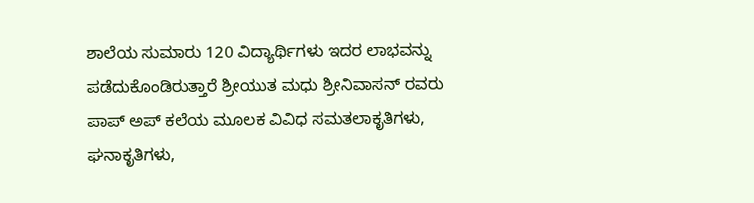ಶಾಲೆಯ ಸುಮಾರು 120 ವಿದ್ಯಾರ್ಥಿಗಳು ಇದರ ಲಾಭವನ್ನು ಪಡೆದುಕೊಂಡಿರುತ್ತಾರೆ ಶ್ರೀಯುತ ಮಧು ಶ್ರೀನಿವಾಸನ್ ರವರು
ಪಾಪ್ ಅಪ್ ಕಲೆಯ ಮೂಲಕ ವಿವಿಧ ಸಮತಲಾಕೃತಿಗಳು, ಘನಾಕೃತಿಗಳು,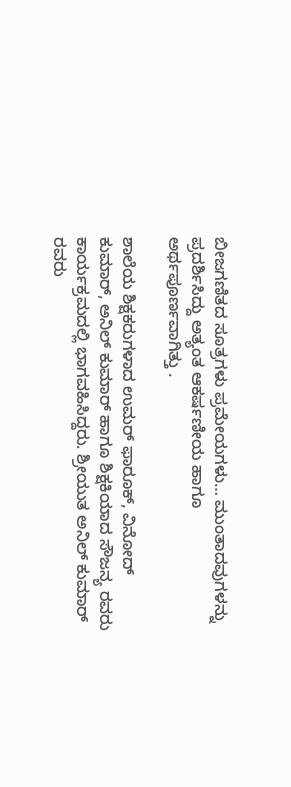ಬೀಜಗಣಿತದ ಸೂತ್ರಗಳು ಪ್ರಮೇಯಗಳು… ಮುಂತಾದವುಗಳನ್ನು ಪ್ರದರ್ಶಿಸಿದ್ದು ಅತ್ಯಂತ ಆಕರ್ಷಣೀಯ ಹಾಗೂ ಅರ್ಥಪೂರ್ಣವಾಗಿತ್ತು .

ಶಾಲೆಯ ಶಿಕ್ಷಕರುಗಳಾದ ಉಮರ್ ಫಾರೂಕ್, ವಿನೋದ್ ಕುಮಾರ್, ಅನಿಲ್ ಕುಮಾರ್ ಹಾಗೂ ಶಿಕ್ಷಕಿಯಾದ ಸೌಜನ್ಯ ರವರು ಕಾರ್ಯಕ್ರಮದಲ್ಲಿ ಭಾಗವಹಿಸಿದ್ದರು. ಶ್ರೀಯುತ ಅನಿಲ್ ಕುಮಾರ್ ರವರು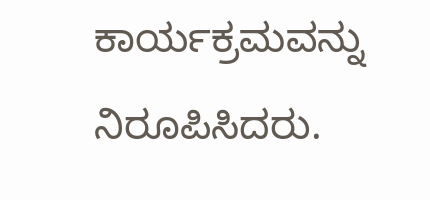ಕಾರ್ಯಕ್ರಮವನ್ನು ನಿರೂಪಿಸಿದರು.